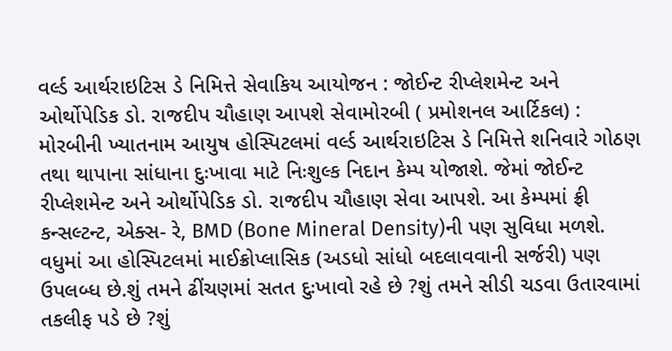વર્લ્ડ આર્થરાઇટિસ ડે નિમિત્તે સેવાકિય આયોજન : જોઈન્ટ રીપ્લેશમેન્ટ અને ઓર્થોપેડિક ડો. રાજદીપ ચૌહાણ આપશે સેવામોરબી ( પ્રમોશનલ આર્ટિકલ) : મોરબીની ખ્યાતનામ આયુષ હોસ્પિટલમાં વર્લ્ડ આર્થરાઇટિસ ડે નિમિત્તે શનિવારે ગોઠણ તથા થાપાના સાંધાના દુઃખાવા માટે નિઃશુલ્ક નિદાન કેમ્પ યોજાશે. જેમાં જોઈન્ટ રીપ્લેશમેન્ટ અને ઓર્થોપેડિક ડો. રાજદીપ ચૌહાણ સેવા આપશે. આ કેમ્પમાં ફ્રી કન્સલ્ટન્ટ, એક્સ- રે, BMD (Bone Mineral Density)ની પણ સુવિધા મળશે. વધુમાં આ હોસ્પિટલમાં માઈક્રોપ્લાસિક (અડધો સાંધો બદલાવવાની સર્જરી) પણ ઉપલબ્ધ છે.શું તમને ઢીંચણમાં સતત દુઃખાવો રહે છે ?શું તમને સીડી ચડવા ઉતારવામાં તકલીફ પડે છે ?શું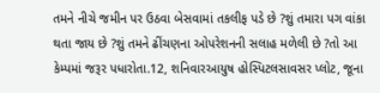તમને નીચે જમીન પર ઉઠવા બેસવામાં તકલીફ પડે છે ?શું તમારા પગ વાંકા થતા જાય છે ?શું તમને ઢીંચણના ઓપરેશનની સલાહ મળેલી છે ?તો આ કેમ્પમાં જરૂર પધારોતા.12, શનિવારઆયુષ હોસ્પિટલસાવસર પ્લોટ, જૂના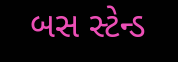બસ સ્ટેન્ડ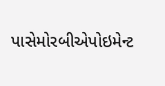પાસેમોરબીએપોઇમેન્ટ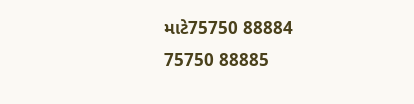માટે75750 88884 75750 88885